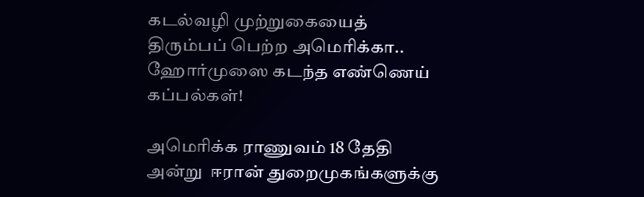கடல்வழி முற்றுகையைத் திரும்பப் பெற்ற அமெரிக்கா.. ஹோர்முஸை கடந்த எண்ணெய் கப்பல்கள்!

அமெரிக்க ராணுவம் 18 தேதி அன்று  ஈரான் துறைமுகங்களுக்கு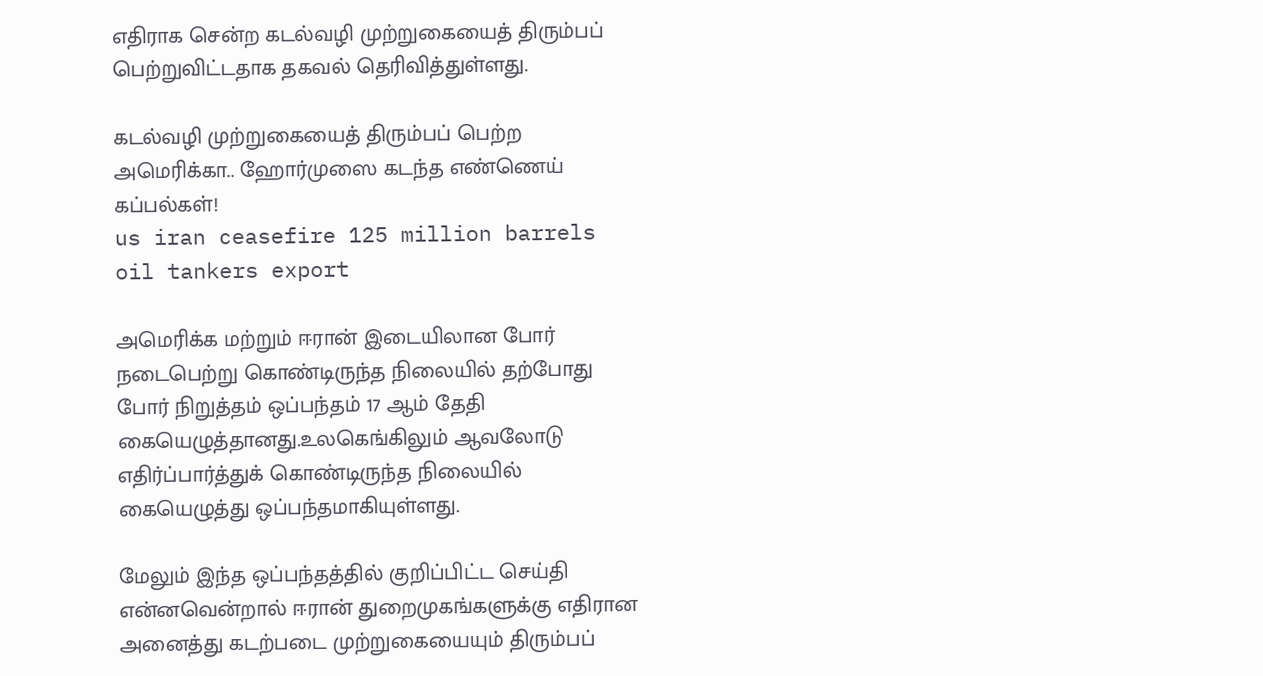எதிராக சென்ற கடல்வழி முற்றுகையைத் திரும்பப் பெற்றுவிட்டதாக தகவல் தெரிவித்துள்ளது.

கடல்வழி முற்றுகையைத் திரும்பப் பெற்ற அமெரிக்கா.. ஹோர்முஸை கடந்த எண்ணெய் கப்பல்கள்!
us iran ceasefire 125 million barrels oil tankers export

அமெரிக்க மற்றும் ஈரான் இடையிலான போர் நடைபெற்று கொண்டிருந்த நிலையில் தற்போது போர் நிறுத்தம் ஒப்பந்தம் 17 ஆம் தேதி  கையெழுத்தானது.உலகெங்கிலும் ஆவலோடு எதிர்ப்பார்த்துக் கொண்டிருந்த நிலையில் கையெழுத்து ஒப்பந்தமாகியுள்ளது.

மேலும் இந்த ஒப்பந்தத்தில் குறிப்பிட்ட செய்தி என்னவென்றால் ஈரான் துறைமுகங்களுக்கு எதிரான அனைத்து கடற்படை முற்றுகையையும் திரும்பப்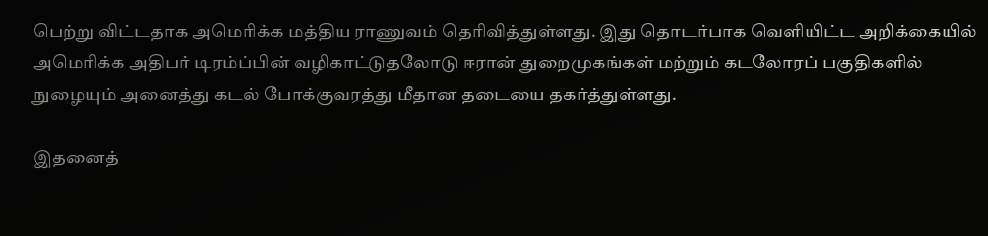பெற்று விட்டதாக அமெரிக்க மத்திய ராணுவம் தெரிவித்துள்ளது. இது தொடர்பாக வெளியிட்ட அறிக்கையில்  அமெரிக்க அதிபர் டிரம்ப்பின் வழிகாட்டுதலோடு ஈரான் துறைமுகங்கள் மற்றும் கடலோரப் பகுதிகளில் நுழையும் அனைத்து கடல் போக்குவரத்து மீதான தடையை தகர்த்துள்ளது.

இதனைத்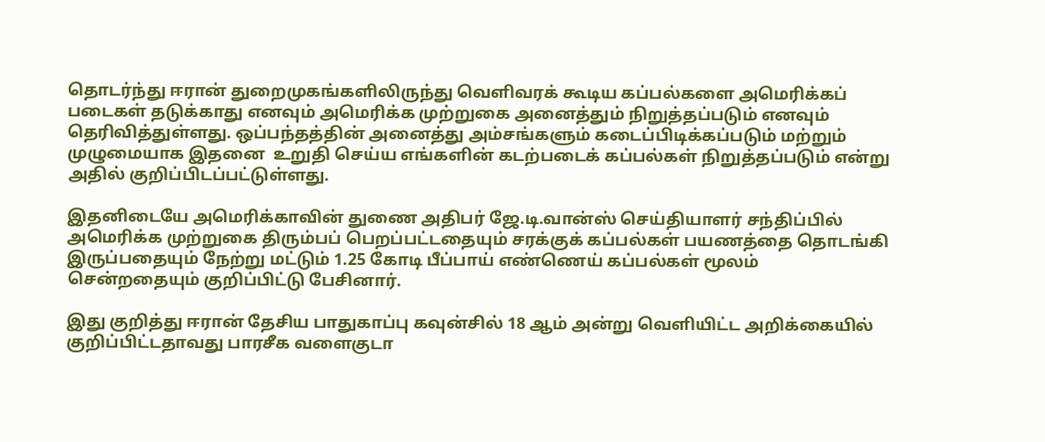தொடர்ந்து ஈரான் துறைமுகங்களிலிருந்து வெளிவரக் கூடிய கப்பல்களை அமெரிக்கப் படைகள் தடுக்காது எனவும் அமெரிக்க முற்றுகை அனைத்தும் நிறுத்தப்படும் எனவும் தெரிவித்துள்ளது. ஒப்பந்தத்தின் அனைத்து அம்சங்களும் கடைப்பிடிக்கப்படும் மற்றும் முழுமையாக இதனை  உறுதி செய்ய எங்களின் கடற்படைக் கப்பல்கள் நிறுத்தப்படும் என்று அதில் குறிப்பிடப்பட்டுள்ளது.

இதனிடையே அமெரிக்காவின் துணை அதிபர் ஜே.டி.வான்ஸ் செய்தியாளர் சந்திப்பில் அமெரிக்க முற்றுகை திரும்பப் பெறப்பட்டதையும் சரக்குக் கப்பல்கள் பயணத்தை தொடங்கி இருப்பதையும் நேற்று மட்டும் 1.25 கோடி பீப்பாய் எண்ணெய் கப்பல்கள் மூலம் சென்றதையும் குறிப்பிட்டு பேசினார்.

இது குறித்து ஈரான் தேசிய பாதுகாப்பு கவுன்சில் 18 ஆம் அன்று வெளியிட்ட அறிக்கையில் குறிப்பிட்டதாவது பாரசீக வளைகுடா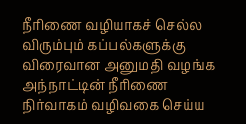நீரிணை வழியாகச் செல்ல விரும்பும் கப்பல்களுக்கு விரைவான அனுமதி வழங்க அந்நாட்டின் நீரிணை நிர்வாகம் வழிவகை செய்ய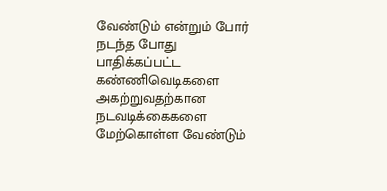வேண்டும் என்றும் போர் நடந்த போது பாதிக்கப்பட்ட கண்ணிவெடிகளை அகற்றுவதற்கான நடவடிக்கைகளை மேற்கொள்ள வேண்டும்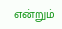என்றும்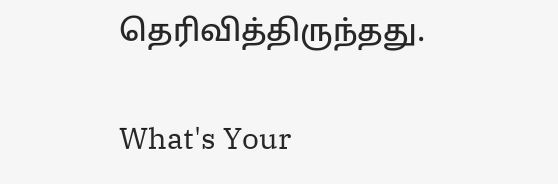தெரிவித்திருந்தது.

What's Your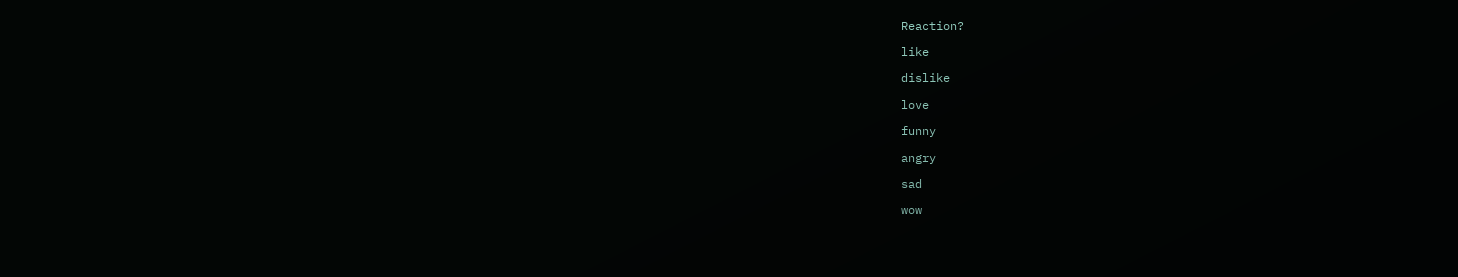Reaction?

like

dislike

love

funny

angry

sad

wow